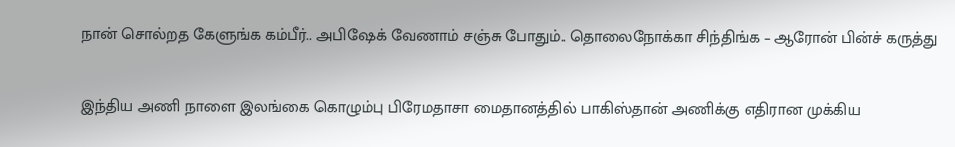நான் சொல்றத கேளுங்க கம்பீர்.. அபிஷேக் வேணாம் சஞ்சு போதும்.. தொலைநோக்கா சிந்திங்க – ஆரோன் பின்ச் கருத்து

இந்திய அணி நாளை இலங்கை கொழும்பு பிரேமதாசா மைதானத்தில் பாகிஸ்தான் அணிக்கு எதிரான முக்கிய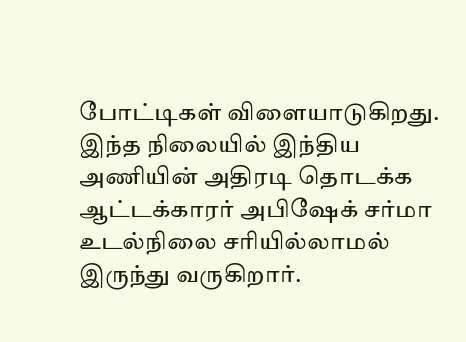போட்டிகள் விளையாடுகிறது. இந்த நிலையில் இந்திய அணியின் அதிரடி தொடக்க ஆட்டக்காரர் அபிஷேக் சர்மா உடல்நிலை சரியில்லாமல் இருந்து வருகிறார்.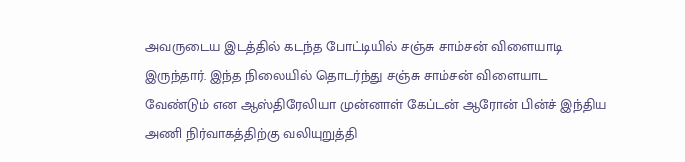அவருடைய இடத்தில் கடந்த போட்டியில் சஞ்சு சாம்சன் விளையாடி இருந்தார். இந்த நிலையில் தொடர்ந்து சஞ்சு சாம்சன் விளையாட வேண்டும் என ஆஸ்திரேலியா முன்னாள் கேப்டன் ஆரோன் பின்ச் இந்திய அணி நிர்வாகத்திற்கு வலியுறுத்தி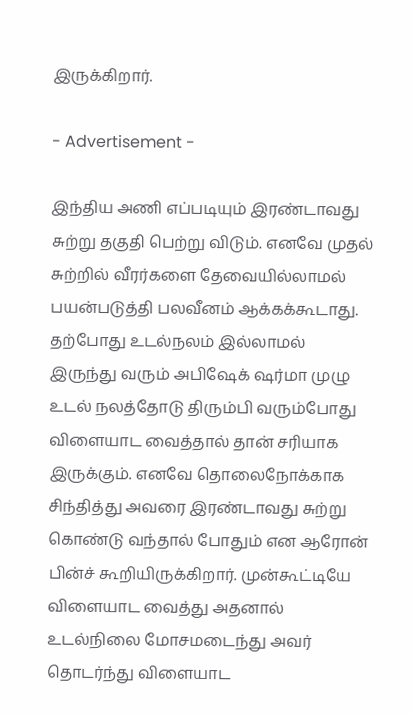இருக்கிறார்.

- Advertisement -

இந்திய அணி எப்படியும் இரண்டாவது சுற்று தகுதி பெற்று விடும். எனவே முதல் சுற்றில் வீரர்களை தேவையில்லாமல் பயன்படுத்தி பலவீனம் ஆக்கக்கூடாது. தற்போது உடல்நலம் இல்லாமல் இருந்து வரும் அபிஷேக் ஷர்மா முழு உடல் நலத்தோடு திரும்பி வரும்போது விளையாட வைத்தால் தான் சரியாக இருக்கும். எனவே தொலைநோக்காக சிந்தித்து அவரை இரண்டாவது சுற்று கொண்டு வந்தால் போதும் என ஆரோன் பின்ச் கூறியிருக்கிறார். முன்கூட்டியே விளையாட வைத்து அதனால் உடல்நிலை மோசமடைந்து அவர் தொடர்ந்து விளையாட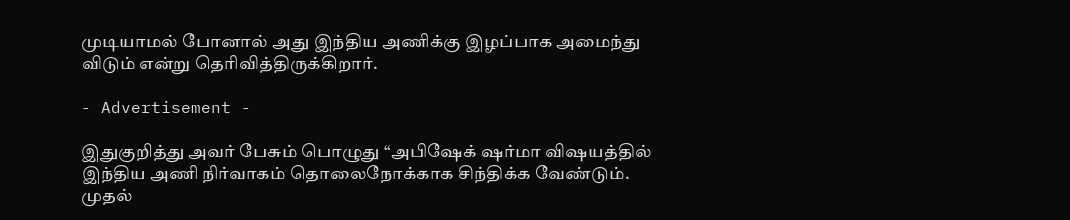முடியாமல் போனால் அது இந்திய அணிக்கு இழப்பாக அமைந்து விடும் என்று தெரிவித்திருக்கிறார்.

- Advertisement -

இதுகுறித்து அவர் பேசும் பொழுது “அபிஷேக் ஷர்மா விஷயத்தில் இந்திய அணி நிர்வாகம் தொலைநோக்காக சிந்திக்க வேண்டும். முதல்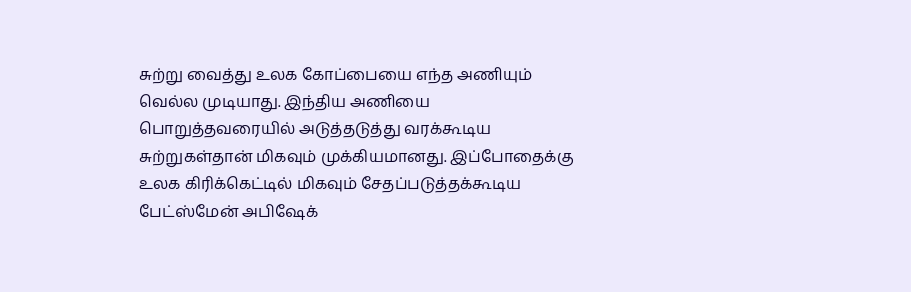சுற்று வைத்து உலக கோப்பையை எந்த அணியும் வெல்ல முடியாது. இந்திய அணியை பொறுத்தவரையில் அடுத்தடுத்து வரக்கூடிய சுற்றுகள்தான் மிகவும் முக்கியமானது. இப்போதைக்கு உலக கிரிக்கெட்டில் மிகவும் சேதப்படுத்தக்கூடிய பேட்ஸ்மேன் அபிஷேக்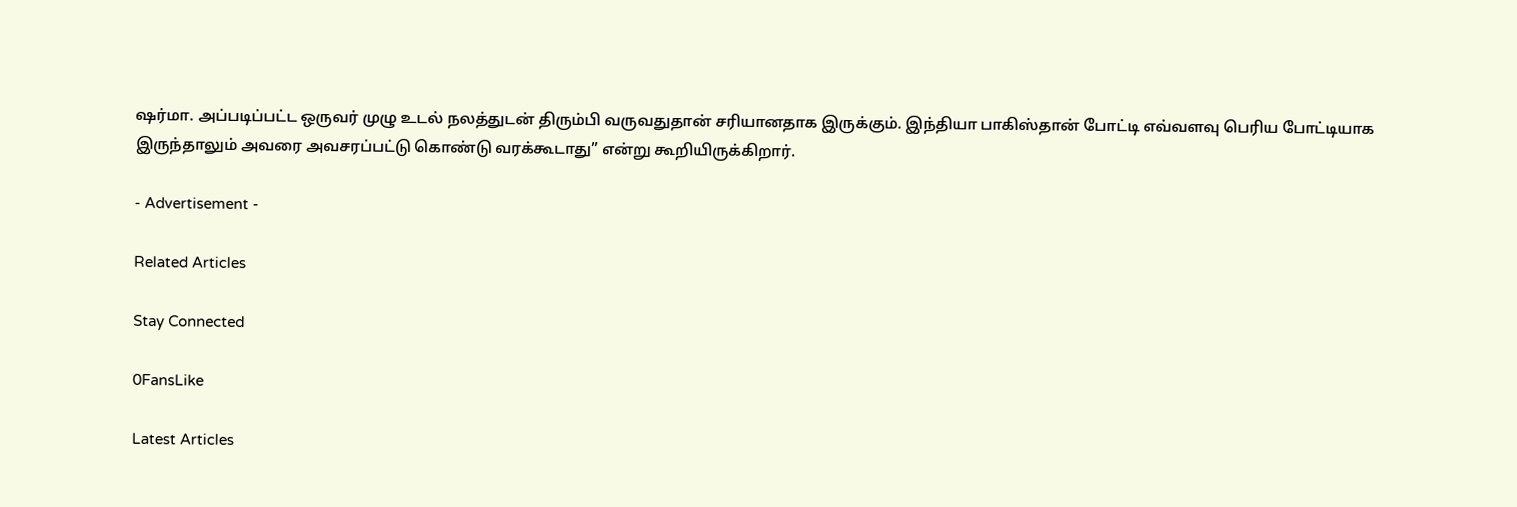ஷர்மா. அப்படிப்பட்ட ஒருவர் முழு உடல் நலத்துடன் திரும்பி வருவதுதான் சரியானதாக இருக்கும். இந்தியா பாகிஸ்தான் போட்டி எவ்வளவு பெரிய போட்டியாக இருந்தாலும் அவரை அவசரப்பட்டு கொண்டு வரக்கூடாது” என்று கூறியிருக்கிறார்.

- Advertisement -

Related Articles

Stay Connected

0FansLike

Latest Articles